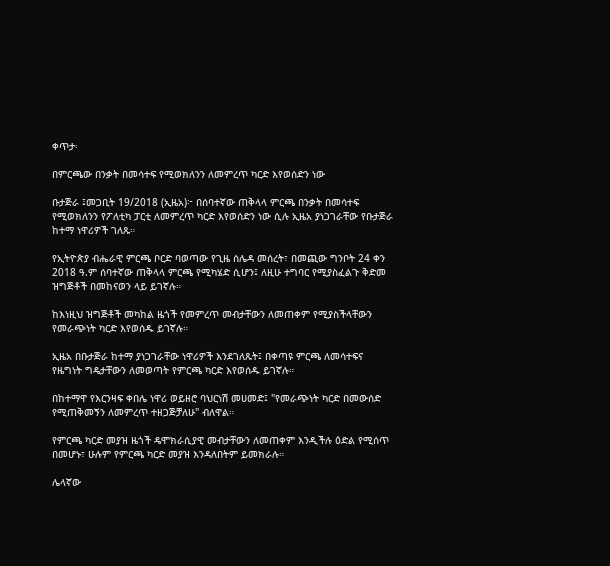ቀጥታ፡

በምርጫው በንቃት በመሳተፍ የሚወክለንን ለመምረጥ ካርድ እየወሰድን ነው

ቡታጅራ ፤መጋቢት 19/2018 (ኢዜአ)፦ በሰባተኛው ጠቅላላ ምርጫ በንቃት በመሳተፍ የሚወክለንን የፖለቲካ ፓርቲ ለመምረጥ ካርድ እየወሰድን ነው ሲሉ ኢዜአ ያነጋገራቸው የቡታጅራ ከተማ ነዋሪዎች ገለጹ።

የኢትዮጵያ ብሔራዊ ምርጫ ቦርድ ባወጣው የጊዜ ሰሌዳ መሰረት፣ በመጪው ግንቦት 24 ቀን 2018 ዓ.ም ሰባተኛው ጠቅላላ ምርጫ የሚካሄድ ሲሆን፤ ለዚሁ ተግባር የሚያስፈልጉ ቅድመ ዝግጅቶች በመከናወን ላይ ይገኛሉ።

ከእነዚህ ዝግጅቶች መካከል ዜጎች የመምረጥ መብታቸውን ለመጠቀም የሚያስችላቸውን የመራጭነት ካርድ እየወሰዱ ይገኛሉ።

ኢዜአ በቡታጅራ ከተማ ያነጋገራቸው ነዋሪዎች እንደገለጹት፤ በቀጣዩ ምርጫ ለመሳተፍና የዜግነት ግዴታቸውን ለመወጣት የምርጫ ካርድ እየወሰዱ ይገኛሉ።

በከተማዋ የእርንዛፍ ቀበሌ ነዋሪ ወይዘሮ ባህርነሽ መሀመድ፤ "የመራጭነት ካርድ በመውሰድ የሚጠቅመኝን ለመምረጥ ተዘጋጅቻለሁ" ብለዋል።

የምርጫ ካርድ መያዝ ዜጎች ዴሞክራሲያዊ መብታቸውን ለመጠቀም እንዲችሉ ዕድል የሚሰጥ በመሆኑ፣ ሁሉም የምርጫ ካርድ መያዝ እንዳለበትም ይመክራሉ።

ሌላኛው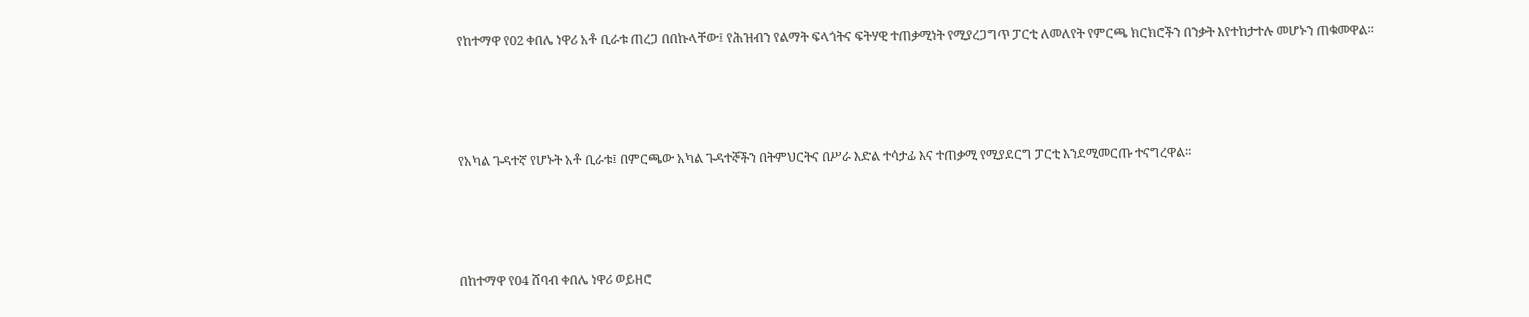የከተማዋ የ02 ቀበሌ ነዋሪ አቶ ቢራቱ ጠረጋ በበኩላቸው፤ የሕዝብን የልማት ፍላጎትና ፍትሃዊ ተጠቃሚነት የሚያረጋግጥ ፓርቲ ለመለየት የምርጫ ክርክሮችን በንቃት እየተከታተሉ መሆኑን ጠቁመዋል።




የአካል ጉዳተኛ የሆኑት አቶ ቢራቱ፤ በምርጫው አካል ጉዳተኞችን በትምህርትና በሥራ እድል ተሳታፊ እና ተጠቃሚ የሚያደርግ ፓርቲ እንደሚመርጡ ተናግረዋል።




በከተማዋ የ04 ሸባብ ቀበሌ ነዋሪ ወይዘሮ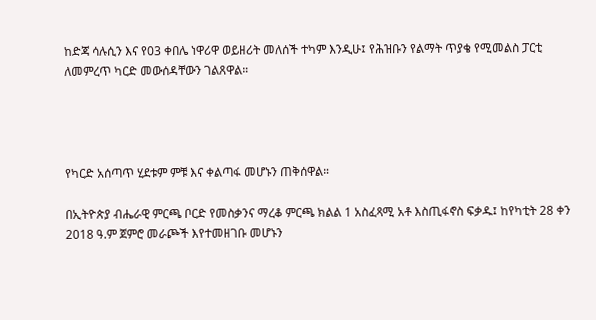ከድጃ ሳሉሲን እና የ03 ቀበሌ ነዋሪዋ ወይዘሪት መለሰች ተካም እንዲሁ፤ የሕዝቡን የልማት ጥያቄ የሚመልስ ፓርቲ ለመምረጥ ካርድ መውሰዳቸውን ገልጸዋል።




የካርድ አሰጣጥ ሂደቱም ምቹ እና ቀልጣፋ መሆኑን ጠቅሰዋል።

በኢትዮጵያ ብሔራዊ ምርጫ ቦርድ የመስቃንና ማረቆ ምርጫ ክልል 1 አስፈጻሚ አቶ እስጢፋኖስ ፍቃዱ፤ ከየካቲት 28 ቀን 2018 ዓ.ም ጀምሮ መራጮች እየተመዘገቡ መሆኑን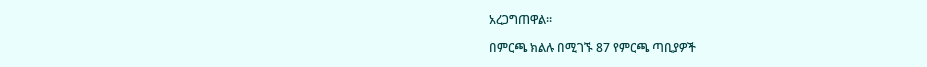አረጋግጠዋል።

በምርጫ ክልሉ በሚገኙ 87 የምርጫ ጣቢያዎች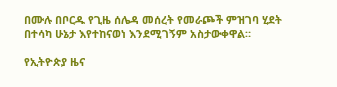በሙሉ በቦርዱ የጊዜ ሰሌዳ መሰረት የመራጮች ምዝገባ ሂደት በተሳካ ሁኔታ እየተከናወነ እንደሚገኝም አስታውቀዋል።

የኢትዮጵያ ዜና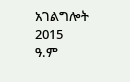አገልግሎት
2015
ዓ.ም